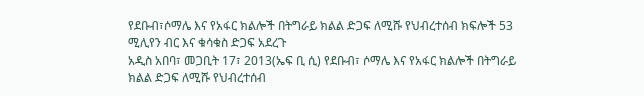የደቡብ፣ሶማሌ እና የአፋር ክልሎች በትግራይ ክልል ድጋፍ ለሚሹ የህብረተሰብ ክፍሎች 53 ሚሊየን ብር እና ቁሳቁስ ድጋፍ አደረጉ
አዲስ አበባ፣ መጋቢት 17፣ 2013(ኤፍ ቢ ሲ) የደቡብ፣ ሶማሌ እና የአፋር ክልሎች በትግራይ ክልል ድጋፍ ለሚሹ የህብረተሰብ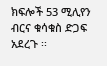ክፍሎች 53 ሚሊየን ብርና ቁሳቁስ ድጋፍ አደረጉ ፡፡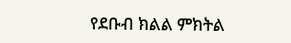የደቡብ ክልል ምክትል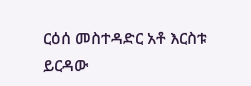ርዕሰ መስተዳድር አቶ እርስቱ ይርዳው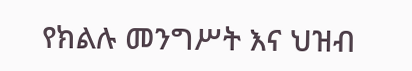የክልሉ መንግሥት እና ህዝብ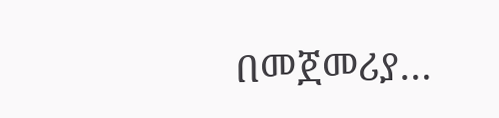በመጀመሪያ…